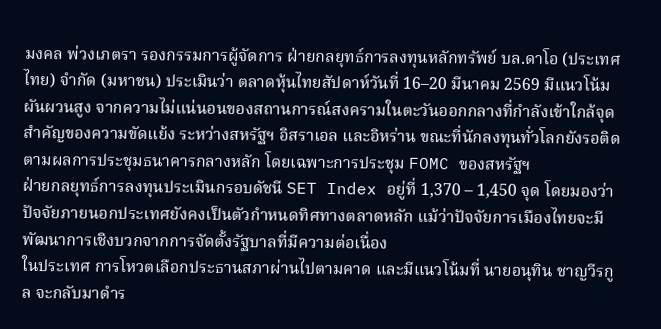มงคล พ่วงเภตรา รองกรรมการผู้จัดการ ฝ่ายกลยุทธ์การลงทุนหลักทรัพย์ บล.ดาโอ (ประเทศไทย) จำกัด (มหาชน) ประเมินว่า ตลาดหุ้นไทยสัปดาห์วันที่ 16–20 มีนาคม 2569 มีแนวโน้มผันผวนสูง จากความไม่แน่นอนของสถานการณ์สงครามในตะวันออกกลางที่กำลังเข้าใกล้จุดสำคัญของความขัดแย้ง ระหว่างสหรัฐฯ อิสราเอล และอิหร่าน ขณะที่นักลงทุนทั่วโลกยังรอติดตามผลการประชุมธนาคารกลางหลัก โดยเฉพาะการประชุม FOMC ของสหรัฐฯ
ฝ่ายกลยุทธ์การลงทุนประเมินกรอบดัชนี SET Index อยู่ที่ 1,370 – 1,450 จุด โดยมองว่าปัจจัยภายนอกประเทศยังคงเป็นตัวกำหนดทิศทางตลาดหลัก แม้ว่าปัจจัยการเมืองไทยจะมีพัฒนาการเชิงบวกจากการจัดตั้งรัฐบาลที่มีความต่อเนื่อง
ในประเทศ การโหวตเลือกประธานสภาผ่านไปตามคาด และมีแนวโน้มที่ นายอนุทิน ชาญวีรกูล จะกลับมาดำร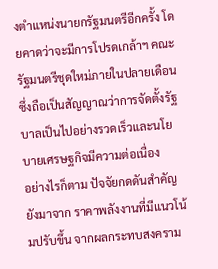งตำแหน่งนายกรัฐมนตรีอีกครั้ง โดยคาดว่าจะมีการโปรดเกล้าฯ คณะรัฐมนตรีชุดใหม่ภายในปลายเดือน ซึ่งถือเป็นสัญญาณว่าการจัดตั้งรัฐบาลเป็นไปอย่างรวดเร็วและนโยบายเศรษฐกิจมีความต่อเนื่อง
อย่างไรก็ตาม ปัจจัยกดดันสำคัญยังมาจาก ราคาพลังงานที่มีแนวโน้มปรับขึ้น จากผลกระทบสงคราม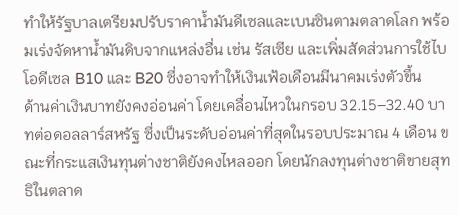ทำให้รัฐบาลเตรียมปรับราคาน้ำมันดีเซลและเบนซินตามตลาดโลก พร้อมเร่งจัดหาน้ำมันดิบจากแหล่งอื่น เช่น รัสเซีย และเพิ่มสัดส่วนการใช้ไบโอดีเซล B10 และ B20 ซึ่งอาจทำให้เงินเฟ้อเดือนมีนาคมเร่งตัวขึ้น
ด้านค่าเงินบาทยังคงอ่อนค่า โดยเคลื่อนไหวในกรอบ 32.15–32.40 บาทต่อดอลลาร์สหรัฐ ซึ่งเป็นระดับอ่อนค่าที่สุดในรอบประมาณ 4 เดือน ขณะที่กระแสเงินทุนต่างชาติยังคงไหลออก โดยนักลงทุนต่างชาติขายสุทธิในตลาด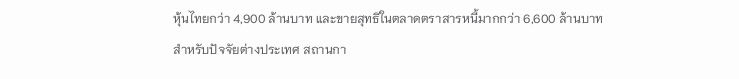หุ้นไทยกว่า 4,900 ล้านบาท และขายสุทธิในตลาดตราสารหนี้มากกว่า 6,600 ล้านบาท
สำหรับปัจจัยต่างประเทศ สถานกา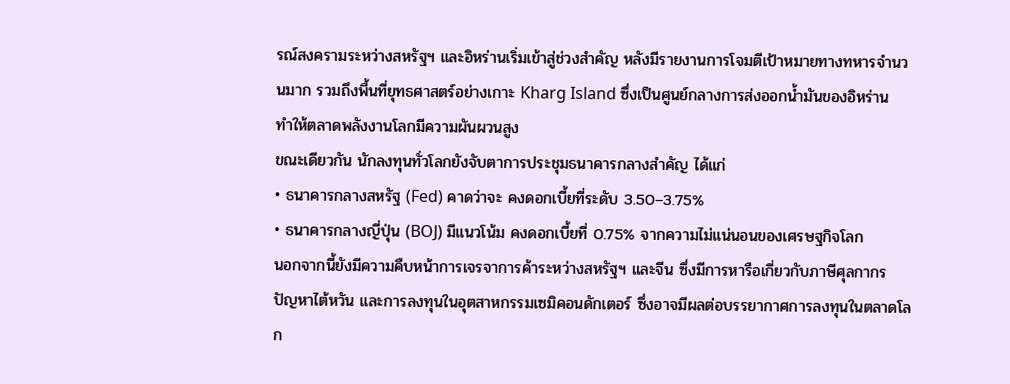รณ์สงครามระหว่างสหรัฐฯ และอิหร่านเริ่มเข้าสู่ช่วงสำคัญ หลังมีรายงานการโจมตีเป้าหมายทางทหารจำนวนมาก รวมถึงพื้นที่ยุทธศาสตร์อย่างเกาะ Kharg Island ซึ่งเป็นศูนย์กลางการส่งออกน้ำมันของอิหร่าน ทำให้ตลาดพลังงานโลกมีความผันผวนสูง
ขณะเดียวกัน นักลงทุนทั่วโลกยังจับตาการประชุมธนาคารกลางสำคัญ ได้แก่
• ธนาคารกลางสหรัฐ (Fed) คาดว่าจะ คงดอกเบี้ยที่ระดับ 3.50–3.75%
• ธนาคารกลางญี่ปุ่น (BOJ) มีแนวโน้ม คงดอกเบี้ยที่ 0.75% จากความไม่แน่นอนของเศรษฐกิจโลก
นอกจากนี้ยังมีความคืบหน้าการเจรจาการค้าระหว่างสหรัฐฯ และจีน ซึ่งมีการหารือเกี่ยวกับภาษีศุลกากร ปัญหาไต้หวัน และการลงทุนในอุตสาหกรรมเซมิคอนดักเตอร์ ซึ่งอาจมีผลต่อบรรยากาศการลงทุนในตลาดโลก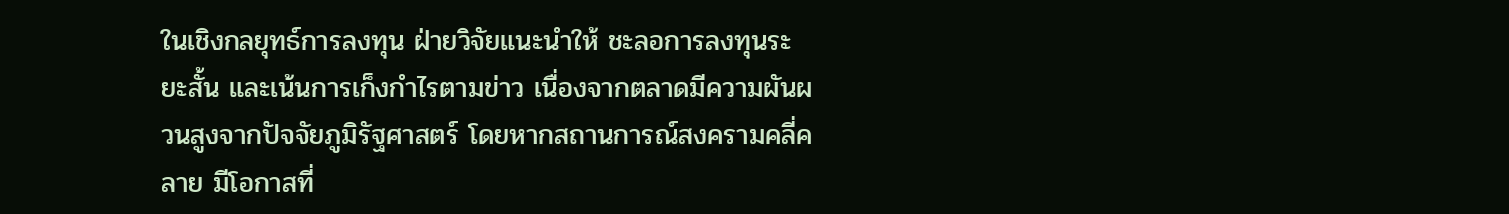ในเชิงกลยุทธ์การลงทุน ฝ่ายวิจัยแนะนำให้ ชะลอการลงทุนระยะสั้น และเน้นการเก็งกำไรตามข่าว เนื่องจากตลาดมีความผันผวนสูงจากปัจจัยภูมิรัฐศาสตร์ โดยหากสถานการณ์สงครามคลี่คลาย มีโอกาสที่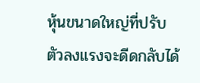หุ้นขนาดใหญ่ที่ปรับตัวลงแรงจะดีดกลับได้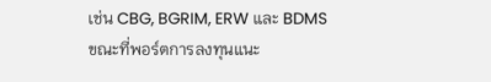เช่น CBG, BGRIM, ERW และ BDMS
ขณะที่พอร์ตการลงทุนแนะ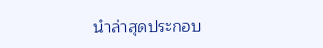นำล่าสุดประกอบ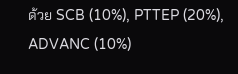ด้วย SCB (10%), PTTEP (20%), ADVANC (10%)